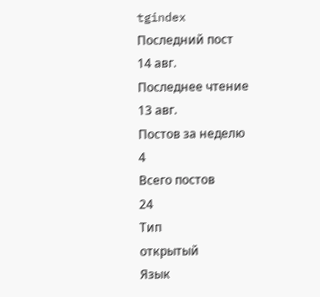tgindex
Последний пост
14 авг.
Последнее чтение
13 авг.
Постов за неделю
4
Всего постов
24
Тип
открытый
Язык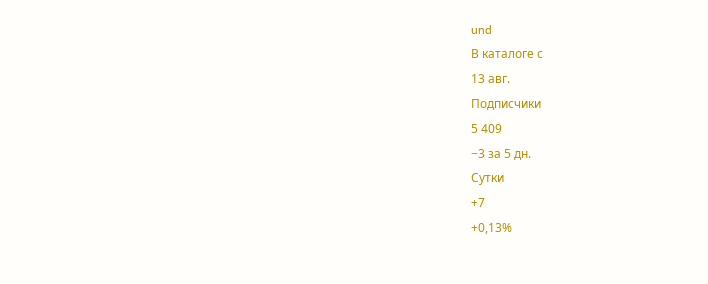und
В каталоге с
13 авг.
Подписчики
5 409
−3 за 5 дн.
Сутки
+7
+0,13%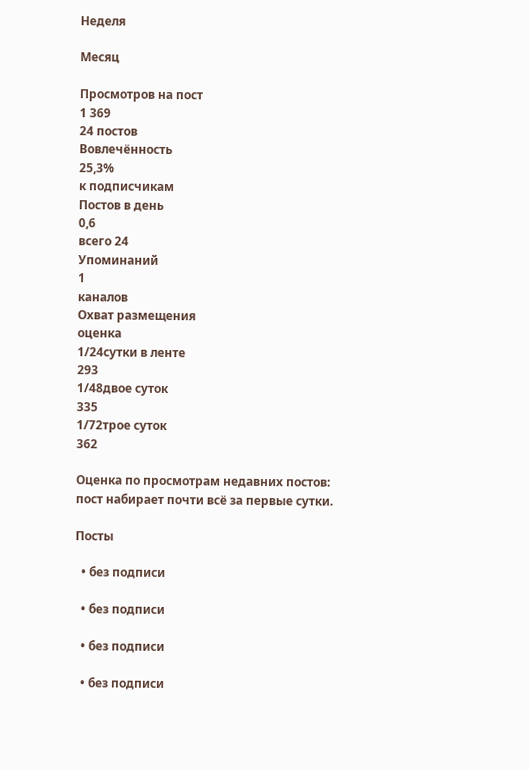Неделя

Месяц

Просмотров на пост
1 369
24 постов
Вовлечённость
25,3%
к подписчикам
Постов в день
0,6
всего 24
Упоминаний
1
каналов
Охват размещения
оценка
1/24сутки в ленте
293
1/48двое суток
335
1/72трое суток
362

Оценка по просмотрам недавних постов: пост набирает почти всё за первые сутки.

Посты

  • без подписи

  • без подписи

  • без подписи

  • без подписи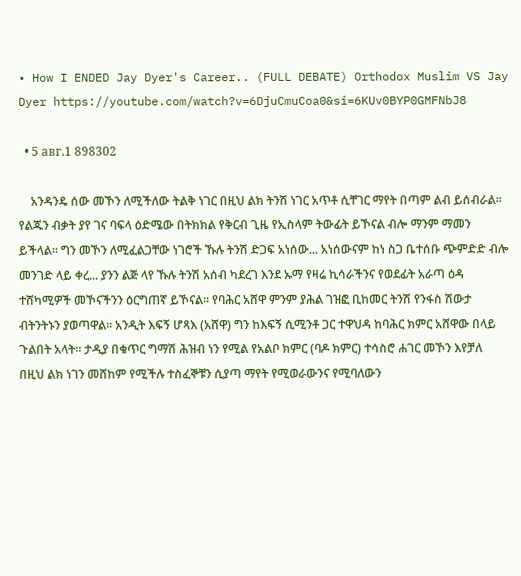• How I ENDED Jay Dyer's Career.. (FULL DEBATE) Orthodox Muslim VS Jay Dyer https://youtube.com/watch?v=6DjuCmuCoa0&si=6KUv0BYP0GMFNbJ8

  • 5 авг.1 898302

    አንዳንዴ ሰው መኾን ለሚችለው ትልቅ ነገር በዚህ ልክ ትንሽ ነገር አጥቶ ሲቸገር ማየት በጣም ልብ ይሰብራል። የልጁን ብቃት ያየ ገና ባፍላ ዕድሜው በትክክል የቅርብ ጊዜ የኢስላም ትውፊት ይኾናል ብሎ ማንም ማመን ይችላል። ግን መኾን ለሚፈልጋቸው ነገሮች ኹሉ ትንሽ ድጋፍ አነሰው... አነሰውናም ከነ ስጋ ቤተሰቡ ጭምድድ ብሎ መንገድ ላይ ቀረ... ያንን ልጅ ላየ ኹሉ ትንሽ አሰብ ካደረገ እንደ ኡማ የዛሬ ኪሳራችንና የወደፊት አራጣ ዕዳ ተሸካሚዎች መኾናችንን ዕርግጠኛ ይኾናል። የባሕር አሸዋ ምንም ያሕል ገዝፎ ቢከመር ትንሽ የንፋስ ሽውታ ብትንትኑን ያወጣዋል። አንዲት እፍኝ ሆጻእ (አሸዋ) ግን ከእፍኝ ሲሚንቶ ጋር ተዋህዳ ከባሕር ክምር አሸዋው በላይ ጉልበት አላት። ታዲያ በቁጥር ግማሽ ሕዝብ ነን የሚል የአልቦ ክምር (ባዶ ክምር) ተሳስሮ ሐገር መኾን እየቻለ በዚህ ልክ ነገን መሸከም የሚችሉ ተስፈኞቹን ሲያጣ ማየት የሚወራውንና የሚባለውን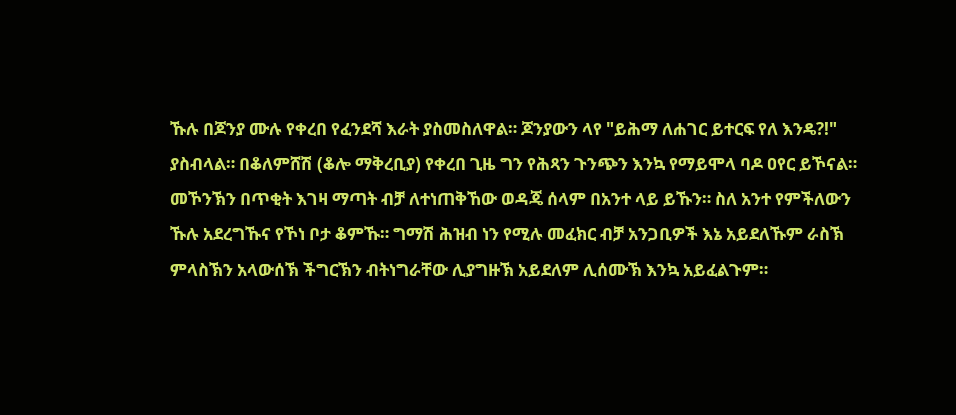ኹሉ በጆንያ ሙሉ የቀረበ የፈንደሻ እራት ያስመስለዋል። ጆንያውን ላየ "ይሕማ ለሐገር ይተርፍ የለ እንዴ?!" ያስብላል። በቆለምሸሽ (ቆሎ ማቅረቢያ) የቀረበ ጊዜ ግን የሕጻን ጉንጭን እንኳ የማይሞላ ባዶ ዐየር ይኾናል። መኾንኽን በጥቂት እገዛ ማጣት ብቻ ለተነጠቅኸው ወዳጄ ሰላም በአንተ ላይ ይኹን። ስለ አንተ የምችለውን ኹሉ አደረግኹና የኾነ ቦታ ቆምኹ። ግማሽ ሕዝብ ነን የሚሉ መፈክር ብቻ አንጋቢዎች እኔ አይደለኹም ራስኽ ምላስኽን አላውሰኽ ችግርኽን ብትነግራቸው ሊያግዙኽ አይደለም ሊሰሙኽ እንኳ አይፈልጉም።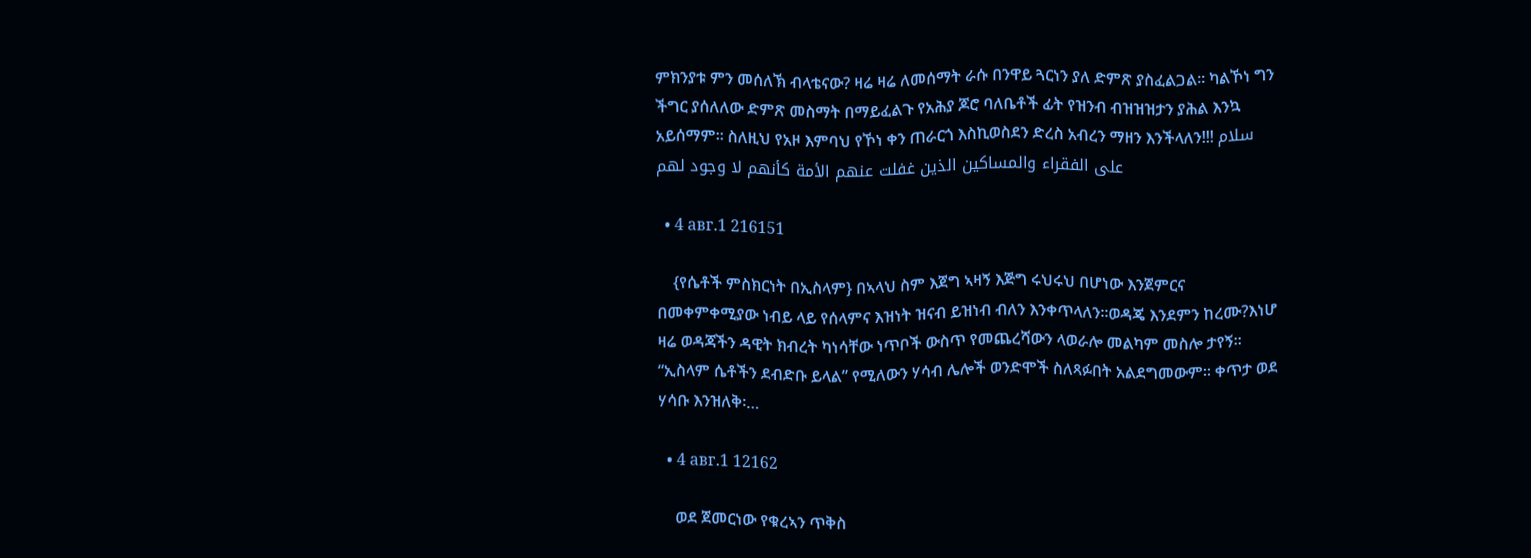ምክንያቱ ምን መሰለኽ ብላቴናው? ዛሬ ዛሬ ለመሰማት ራሱ በንዋይ ጓርነን ያለ ድምጽ ያስፈልጋል። ካልኾነ ግን ችግር ያሰለለው ድምጽ መስማት በማይፈልጉ የአሕያ ጆሮ ባለቤቶች ፊት የዝንብ ብዝዝዝታን ያሕል እንኳ አይሰማም። ስለዚህ የአዞ እምባህ የኾነ ቀን ጠራርጎ እስኪወስደን ድረስ አብረን ማዘን እንችላለን!!! سلام على الفقراء والمساكين الذين غفلت عنهم الأمة كأنهم لا وجود لهم

  • 4 авг.1 216151

    {የሴቶች ምስክርነት በኢስላም} በኣላህ ስም እጀግ ኣዛኝ እጅግ ሩህሩህ በሆነው እንጀምርና በመቀምቀሚያው ነብይ ላይ የሰላምና እዝነት ዝናብ ይዝነብ ብለን እንቀጥላለን፡፡ወዳጄ እንደምን ከረሙ?እነሆ ዛሬ ወዳጃችን ዳዊት ክብረት ካነሳቸው ነጥቦች ውስጥ የመጨረሻውን ላወራሎ መልካም መስሎ ታየኝ፡፡ “ኢስላም ሴቶችን ደብድቡ ይላል” የሚለውን ሃሳብ ሌሎች ወንድሞች ስለጻፉበት አልደግመውም፡፡ ቀጥታ ወደ ሃሳቡ እንዝለቅ፡…

  • 4 авг.1 12162

    ወደ ጀመርነው የቁረኣን ጥቅስ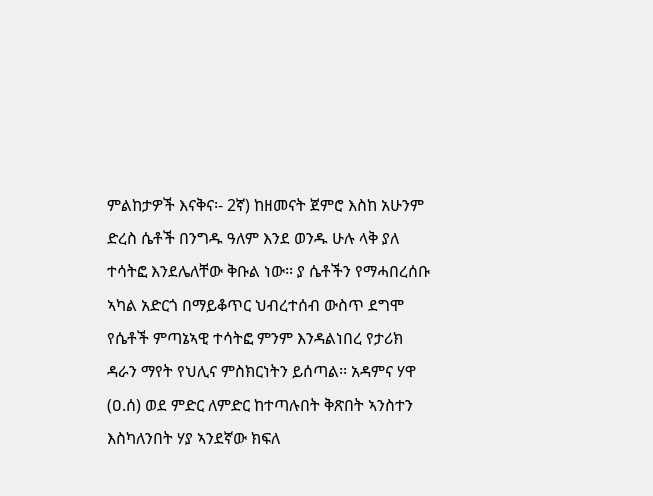ምልከታዎች እናቅና፡- 2ኛ) ከዘመናት ጀምሮ እስከ አሁንም ድረስ ሴቶች በንግዱ ዓለም እንደ ወንዱ ሁሉ ላቅ ያለ ተሳትፎ እንደሌለቸው ቅቡል ነው፡፡ ያ ሴቶችን የማሓበረሰቡ ኣካል አድርጎ በማይቆጥር ህብረተሰብ ውስጥ ደግሞ የሴቶች ምጣኔኣዊ ተሳትፎ ምንም እንዳልነበረ የታሪክ ዳራን ማየት የህሊና ምስክርነትን ይሰጣል፡፡ አዳምና ሃዋ (ዐ.ሰ) ወደ ምድር ለምድር ከተጣሉበት ቅጽበት ኣንስተን እስካለንበት ሃያ ኣንደኛው ክፍለ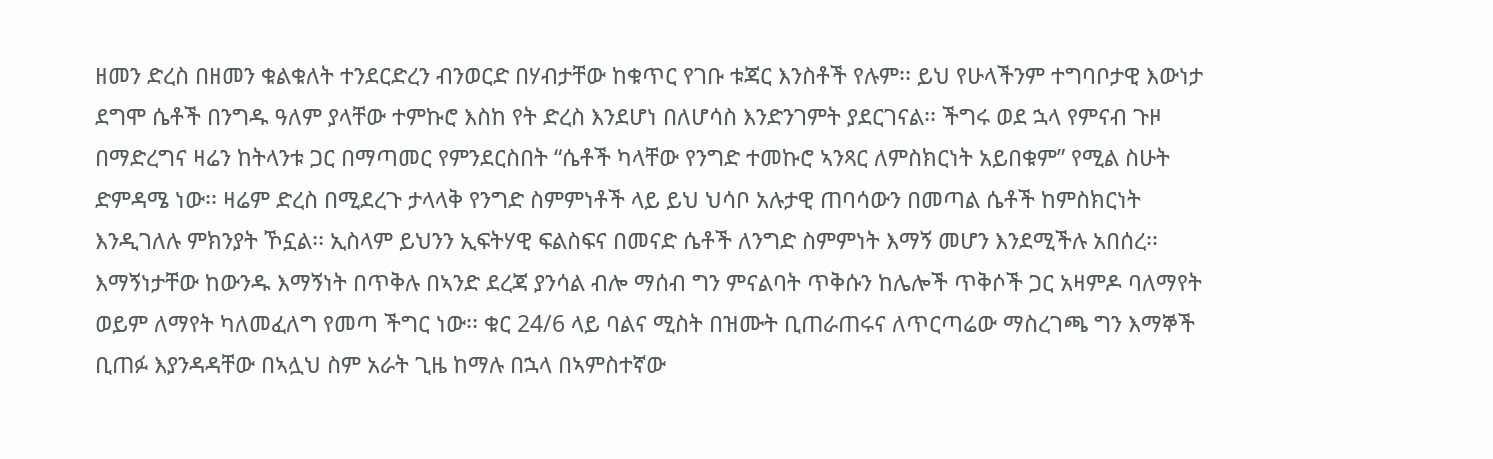ዘመን ድረስ በዘመን ቁልቁለት ተንደርድረን ብንወርድ በሃብታቸው ከቁጥር የገቡ ቱጃር እንስቶች የሉም፡፡ ይህ የሁላችንም ተግባቦታዊ እውነታ ደግሞ ሴቶች በንግዱ ዓለም ያላቸው ተምኩሮ እስከ የት ድረስ እንደሆነ በለሆሳስ እንድንገምት ያደርገናል፡፡ ችግሩ ወደ ኋላ የምናብ ጉዞ በማድረግና ዛሬን ከትላንቱ ጋር በማጣመር የምንደርስበት “ሴቶች ካላቸው የንግድ ተመኩሮ ኣንጻር ለምስክርነት አይበቁም” የሚል ስሁት ድምዳሜ ነው፡፡ ዛሬም ድረስ በሚደረጉ ታላላቅ የንግድ ስምምነቶች ላይ ይህ ህሳቦ አሉታዊ ጠባሳውን በመጣል ሴቶች ከምስክርነት እንዲገለሉ ምክንያት ኾኗል፡፡ ኢስላም ይህንን ኢፍትሃዊ ፍልስፍና በመናድ ሴቶች ለንግድ ስምምነት እማኝ መሆን እንደሚችሉ አበሰረ፡፡ እማኝነታቸው ከውንዱ እማኝነት በጥቅሉ በኣንድ ደረጃ ያንሳል ብሎ ማሰብ ግን ምናልባት ጥቅሱን ከሌሎች ጥቅሶች ጋር አዛምዶ ባለማየት ወይም ለማየት ካለመፈለግ የመጣ ችግር ነው፡፡ ቁር 24/6 ላይ ባልና ሚስት በዝሙት ቢጠራጠሩና ለጥርጣሬው ማስረገጫ ግን እማኞች ቢጠፉ እያንዳዳቸው በኣሏህ ስም አራት ጊዜ ከማሉ በኋላ በኣምስተኛው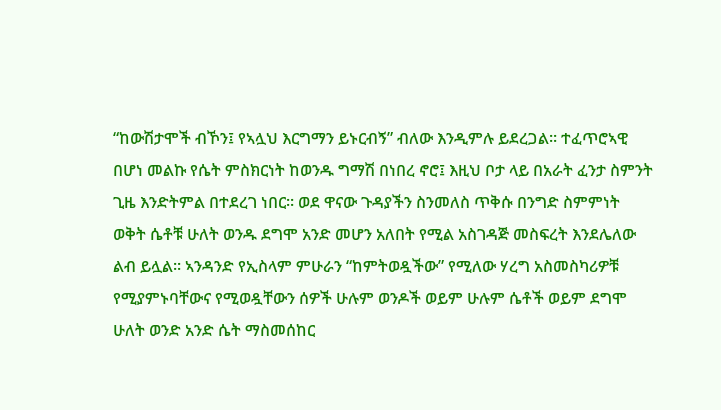“ከውሽታሞች ብኾን፤ የኣሏህ እርግማን ይኑርብኝ” ብለው እንዲምሉ ይደረጋል፡፡ ተፈጥሮኣዊ በሆነ መልኩ የሴት ምስክርነት ከወንዱ ግማሽ በነበረ ኖሮ፤ እዚህ ቦታ ላይ በአራት ፈንታ ስምንት ጊዜ እንድትምል በተደረገ ነበር፡፡ ወደ ዋናው ጉዳያችን ስንመለስ ጥቅሱ በንግድ ስምምነት ወቅት ሴቶቹ ሁለት ወንዱ ደግሞ አንድ መሆን አለበት የሚል አስገዳጅ መስፍረት እንደሌለው ልብ ይሏል፡፡ ኣንዳንድ የኢስላም ምሁራን “ከምትወዷችው” የሚለው ሃረግ አስመስካሪዎቹ የሚያምኑባቸውና የሚወዷቸውን ሰዎች ሁሉም ወንዶች ወይም ሁሉም ሴቶች ወይም ደግሞ ሁለት ወንድ አንድ ሴት ማስመሰከር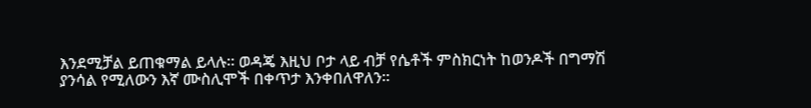እንደሚቻል ይጠቁማል ይላሉ፡፡ ወዳጄ እዚህ ቦታ ላይ ብቻ የሴቶች ምስክርነት ከወንዶች በግማሽ ያንሳል የሚለውን እኛ ሙስሊሞች በቀጥታ እንቀበለዋለን፡፡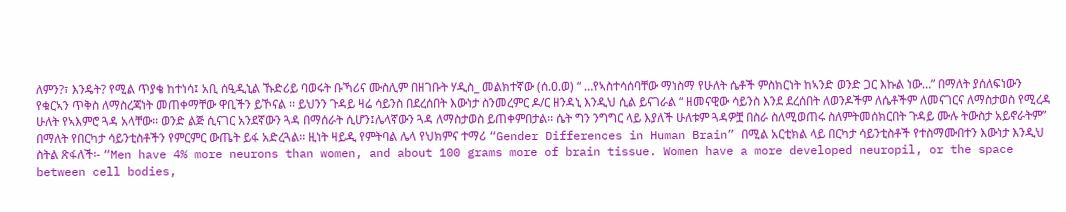ለምን?፣ እንዴት? የሚል ጥያቄ ከተነሳ፤ አቢ ሰዒዲኒል ኹድሪይ ባወሩት ቡኻሪና ሙስሊም በዘገቡት ሃዲስ_ መልክተኛው (ሰ.ዐ.ወ) “ …የኣስተሳሰባቸው ማነስማ የሁለት ሴቶች ምስክርነት ከኣንድ ወንድ ጋር እኩል ነው…” በማለት ያሰለፍነውን የቁርኣን ጥቅስ ለማስረጃነት መጠቀማቸው ዋቢችን ይኾናል ፡፡ ይህንን ጉዳይ ዛሬ ሳይንስ በደረሰበት እውነታ ስንመረምር ዶ/ር ዘንዳኒ እንዲህ ሲል ይናገራል “ ዘመናዊው ሳይንስ እንደ ደረሰበት ለወንዶችም ለሴቶችም ለመናገርና ለማስታወስ የሚረዳ ሁለት የኣእምሮ ጓዳ አላቸው፡፡ ወንድ ልጅ ሲናገር አንደኛውን ጓዳ በማሰራት ሲሆን፤ሌላኛውን ጓዳ ለማስታወስ ይጠቀምበታል፡፡ ሴት ግን ንግግር ላይ እያለች ሁለቱም ጓዳዎቿ በስራ ስለሚወጠሩ ስለምትመሰክርበት ጉዳይ ሙሉ ትውስታ አይኖራትም” በማለት የበርካታ ሳይንቲስቶችን የምርምር ውጤት ይፋ አድረጓል፡፡ ዚነት ዛይዲ የምትባል ሌላ የህክምና ተማሪ “Gender Differences in Human Brain” በሚል አርቲክል ላይ በርካታ ሳይንቲስቶች የተስማሙበተን እውነታ እንዲህ ስትል ጽፋለች፡- “Men have 4% more neurons than women, and about 100 grams more of brain tissue. Women have a more developed neuropil, or the space between cell bodies,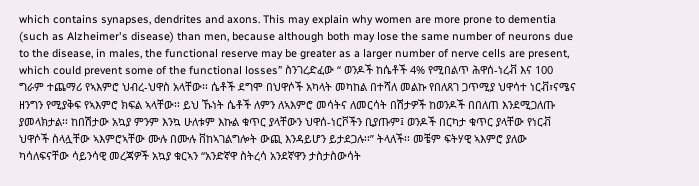which contains synapses, dendrites and axons. This may explain why women are more prone to dementia (such as Alzheimer's disease) than men, because although both may lose the same number of neurons due to the disease, in males, the functional reserve may be greater as a larger number of nerve cells are present, which could prevent some of the functional losses” ስንገረድፈው “ ወንዶች ከሴቶች 4% የሚበልጥ ሕዋሰ-ነረቭ እና 100 ግራም ተጨማሪ የኣእምሮ ህብረ-ህዋስ አላቸው፡፡ ሴቶች ደግሞ በህዋሶች አካላት መካከል በተሻለ መልኩ የበለጸገ ጋጥሚያ ህዋሳተ ነርቭ፣ናሜና ዘንግን የሚያቅፍ የኣእምሮ ክፍል ኣላቸው፡፡ ይህ ኹነት ሴቶች ለምን ለኣእምሮ መሳትና ለመርሳት በሽታዎች ከወንዶች በበለጠ እንደሚጋለጡ ያመላክታል፡፡ ከበሽታው አኳያ ምንም እንኳ ሁለቱም እኩል ቁጥር ያላቸውን ህዋሰ-ነርቮችን ቢያጡም፤ ወንዶች በርካታ ቁጥር ያላቸው የነርቭ ህዋሶች ስላሏቸው ኣእምሮኣቸው ሙሉ በሙሉ ቨከኣገልግሎት ውጪ እንዳይሆን ይታደጋሉ፡፡” ትላለች፡፡ መቼም ፍትሃዊ ኣእምሮ ያለው ካሳለፍናቸው ሳይንሳዊ መረጃዎች አኳያ ቁርኣን “አንድኛዋ ስትረሳ አንደኛዋን ታስታስውሳት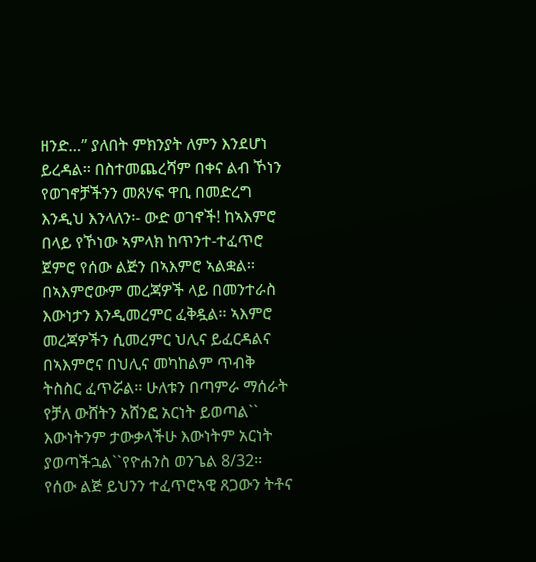ዘንድ…” ያለበት ምክንያት ለምን እንደሆነ ይረዳል፡፡ በስተመጨረሻም በቀና ልብ ኾነን የወገኖቻችንን መጸሃፍ ዋቢ በመድረግ እንዲህ እንላለን፡- ውድ ወገኖች! ከኣእምሮ በላይ የኾነው ኣምላክ ከጥንተ-ተፈጥሮ ጀምሮ የሰው ልጅን በኣእምሮ ኣልቋል፡፡ በኣእምሮውም መረጃዎች ላይ በመንተራስ እውነታን እንዲመረምር ፈቅዷል፡፡ ኣእምሮ መረጃዎችን ሲመረምር ህሊና ይፈርዳልና በኣእምሮና በህሊና መካከልም ጥብቅ ትስስር ፈጥሯል፡፡ ሁለቱን በጣምራ ማሰራት የቻለ ውሸትን አሸንፎ አርነት ይወጣል`` እውነትንም ታውቃላችሁ እውነትም አርነት ያወጣችኋል``የዮሐንስ ወንጌል 8/32፡፡ የሰው ልጅ ይህንን ተፈጥሮኣዊ ጸጋውን ትቶና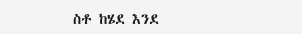ስቶ ከሄደ እንደ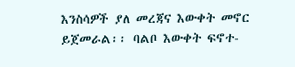እንስሳዎች ያለ መረጃና እውቀት መኖር ይጀመራል፡፡ ባልቦ እውቀት ፍኖተ-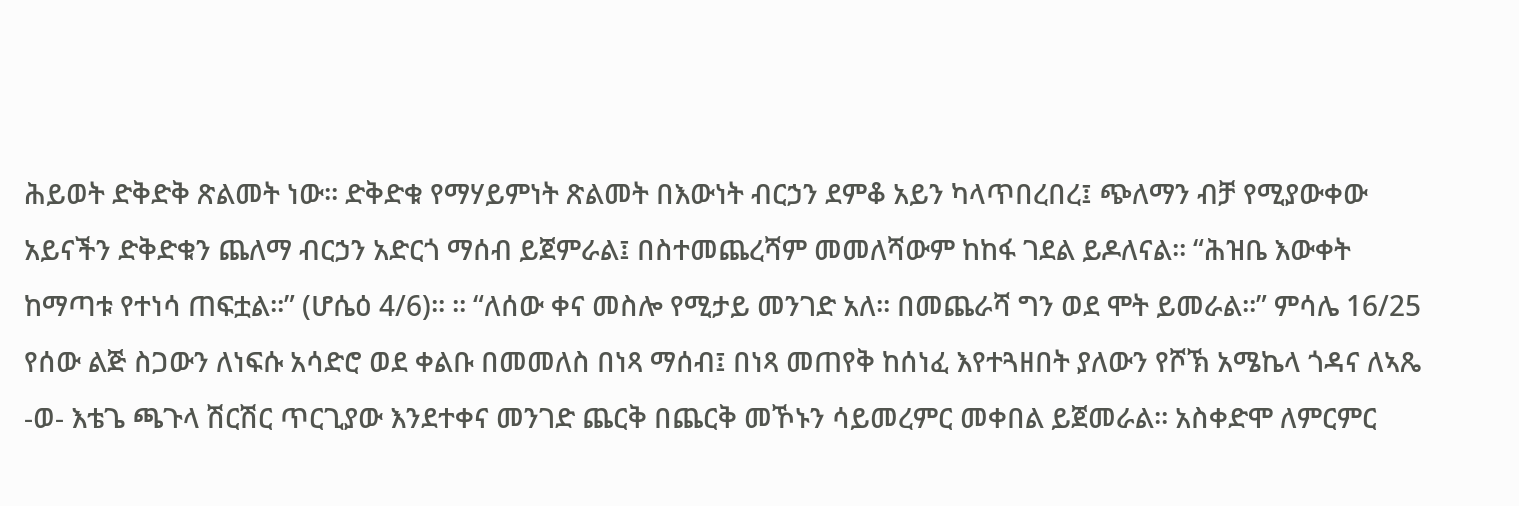ሕይወት ድቅድቅ ጽልመት ነው፡፡ ድቅድቁ የማሃይምነት ጽልመት በእውነት ብርኃን ደምቆ አይን ካላጥበረበረ፤ ጭለማን ብቻ የሚያውቀው አይናችን ድቅድቁን ጨለማ ብርኃን አድርጎ ማሰብ ይጀምራል፤ በስተመጨረሻም መመለሻውም ከከፋ ገደል ይዶለናል፡፡ “ሕዝቤ እውቀት ከማጣቱ የተነሳ ጠፍቷል፡፡” (ሆሴዕ 4/6)፡፡ ፡፡ “ለሰው ቀና መስሎ የሚታይ መንገድ አለ፡፡ በመጨራሻ ግን ወደ ሞት ይመራል፡፡” ምሳሌ 16/25 የሰው ልጅ ስጋውን ለነፍሱ አሳድሮ ወደ ቀልቡ በመመለስ በነጻ ማሰብ፤ በነጻ መጠየቅ ከሰነፈ እየተጓዘበት ያለውን የሾኽ አሜኬላ ጎዳና ለኣጼ -ወ- እቴጌ ጫጉላ ሽርሽር ጥርጊያው እንደተቀና መንገድ ጨርቅ በጨርቅ መኾኑን ሳይመረምር መቀበል ይጀመራል፡፡ አስቀድሞ ለምርምር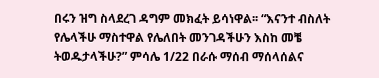በሩን ዝግ ስላደረገ ዳግም መክፈት ይሳነዋል፡፡ “እናንተ ብስለት የሌላችሁ ማስተዋል የሌለበት መንገዳችሁን እስከ መቼ ትወዱታላችሁ?” ምሳሌ 1/22 በራሱ ማሰብ ማሰላሰልና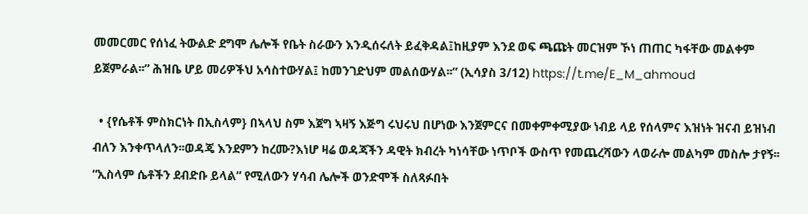መመርመር የሰነፈ ትውልድ ደግሞ ሌሎች የቤት ስራውን እንዲሰሩለት ይፈቅዳል፤ከዚያም እንደ ወፍ ጫጩት መርዝም ኾነ ጠጠር ካፋቸው መልቀም ይጀምራል፡፡” ሕዝቤ ሆይ መሪዎችህ አሳስተውሃል፤ ከመንገድህም መልሰውሃል፡፡” (ኢሳያስ 3/12) https://t.me/E_M_ahmoud

  • {የሴቶች ምስክርነት በኢስላም} በኣላህ ስም እጀግ ኣዛኝ እጅግ ሩህሩህ በሆነው እንጀምርና በመቀምቀሚያው ነብይ ላይ የሰላምና እዝነት ዝናብ ይዝነብ ብለን እንቀጥላለን፡፡ወዳጄ እንደምን ከረሙ?እነሆ ዛሬ ወዳጃችን ዳዊት ክብረት ካነሳቸው ነጥቦች ውስጥ የመጨረሻውን ላወራሎ መልካም መስሎ ታየኝ፡፡ “ኢስላም ሴቶችን ደብድቡ ይላል” የሚለውን ሃሳብ ሌሎች ወንድሞች ስለጻፉበት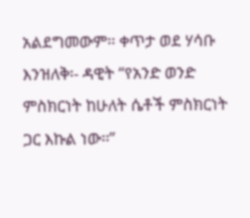አልደግመውም፡፡ ቀጥታ ወደ ሃሳቡ እንዝለቅ፡- ዳዊት “የአንድ ወንድ ምስክርነት ከሁለት ሴቶች ምስክርነት ጋር እኩል ነው፡፡”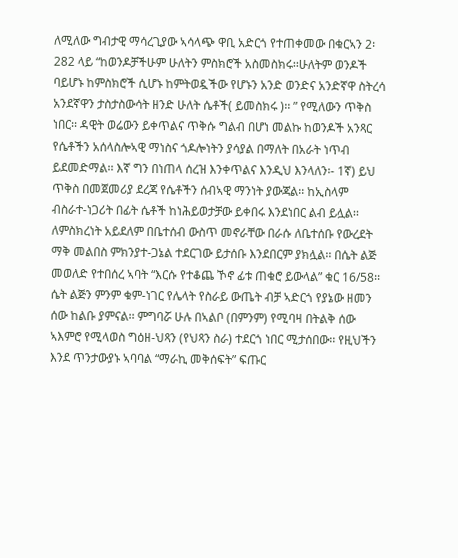ለሚለው ግብታዊ ማሳረጊያው ኣሳላጭ ዋቢ አድርጎ የተጠቀመው በቁርኣን 2፡282 ላይ “ከወንዶቻችሁም ሁለትን ምስክሮች አስመስክሩ፡፡ሁለትም ወንዶች ባይሆኑ ከምስክሮች ሲሆኑ ከምትወዷችው የሆኑን አንድ ወንድና አንድኛዋ ስትረሳ አንደኛዋን ታስታስውሳት ዘንድ ሁለት ሴቶች( ይመስክሩ )፡፡ ” የሚለውን ጥቅስ ነበር፡፡ ዳዊት ወሬውን ይቀጥልና ጥቅሱ ግልብ በሆነ መልኩ ከወንዶች አንጻር የሴቶችን አሰላስሎኣዊ ማነስና ጎዶሎነትን ያሳያል በማለት በአራት ነጥብ ይደመድማል፡፡ እኛ ግን በነጠላ ሰረዝ እንቀጥልና እንዲህ እንላለን፡- 1ኛ) ይህ ጥቅስ በመጀመሪያ ደረጃ የሴቶችን ሰብኣዊ ማንነት ያውጃል፡፡ ከኢስላም ብስራተ-ነጋሪት በፊት ሴቶች ከነሕይወታቻው ይቀበሩ እንደነበር ልብ ይሏል፡፡ ለምስክረነት አይደለም በቤተሰብ ውስጥ መኖራቸው በራሱ ለቤተሰቡ የውረደት ማቅ መልበስ ምክንያተ-ጋኔል ተደርገው ይታሰቡ እንደበርም ያክሏል፡፡ በሴት ልጅ መወለድ የተበሰረ ኣባት “እርሱ የተቆጨ ኾኖ ፊቱ ጠቁሮ ይውላል” ቁር 16/58፡፡ሴት ልጅን ምንም ቁም-ነገር የሌላት የስራይ ውጤት ብቻ ኣድርጎ የያኔው ዘመን ሰው ከልቡ ያምናል፡፡ ምግባሯ ሁሉ በኣልቦ (በምንም) የሚባዛ በትልቅ ሰው ኣእምሮ የሚላወስ ግዕዘ-ህጻን (የህጻን ስራ) ተደርጎ ነበር ሚታሰበው፡፡ የዚህችን እንደ ጥንታውያኑ ኣባባል “ማራኪ መቅሰፍት” ፍጡር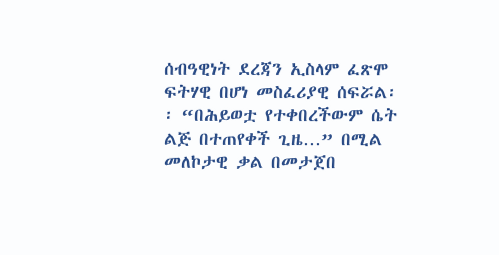ሰብዓዊነት ደረጃን ኢስላም ፈጽሞ ፍትሃዊ በሆነ መስፈሪያዊ ሰፍሯል፡፡ “በሕይወቷ የተቀበረችውም ሴት ልጅ በተጠየቀች ጊዜ…” በሚል መለኮታዊ ቃል በመታጀበ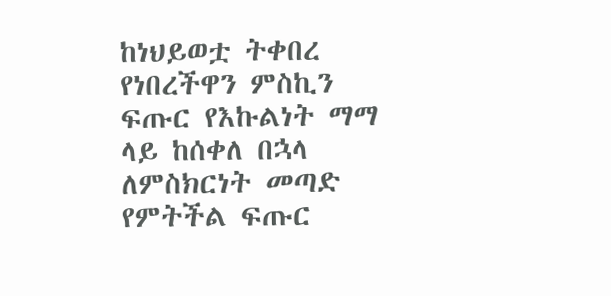ከነህይወቷ ትቀበረ የነበረችዋን ምስኪን ፍጡር የእኩልነት ማማ ላይ ከሰቀለ በኋላ ለምስክርነት መጣድ የምትችል ፍጡር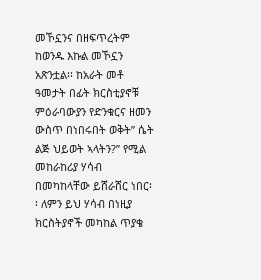መኾኗንና በዘፍጥረትም ከወንዱ እኩል መኾኗን አጽንቷል፡፡ ከአራት መቶ ዓመታት በፊት ክርስቲያኖቹ ምዕራባውያን የድንቁርና ዘመን ውስጥ በነበሩበት ወቅት” ሴት ልጅ ህይወት ኣላትን?” የሚል መከራከሪያ ሃሳብ በመካከላቸው ይሸራሸር ነበር፡፡ ለምን ይህ ሃሳብ በነዚያ ክርስትያኖች መካከል ጥያቄ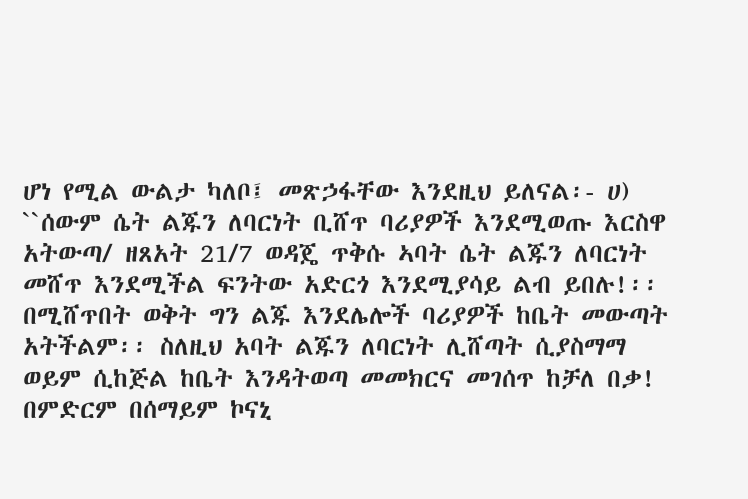ሆነ የሚል ውልታ ካለቦ፤ መጽኃፋቸው እንደዚህ ይለናል፡- ሀ) ``ሰውም ሴት ልጁን ለባርነት ቢሸጥ ባሪያዎች እንደሚወጡ እርስዋ አትውጣ/ ዘጸአት 21/7 ወዳጄ ጥቅሱ ኣባት ሴት ልጁን ለባርነት መሸጥ እንደሚችል ፍንትው አድርጎ እንደሚያሳይ ልብ ይበሉ!፡፡ በሚሸጥበት ወቅት ግን ልጁ እንደሌሎች ባሪያዎች ከቤት መውጣት አትችልም፡፡ ስለዚህ አባት ልጁን ለባርነት ሊሸጣት ሲያስማማ ወይም ሲከጅል ከቤት እንዳትወጣ መመክርና መገሰጥ ከቻለ በቃ! በምድርም በሰማይም ኮናኒ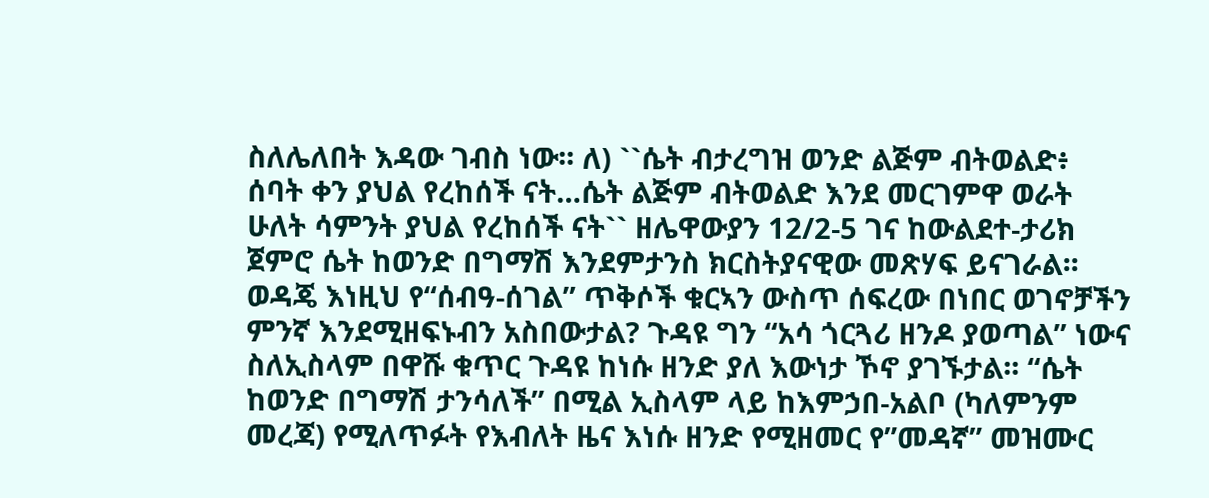ስለሌለበት እዳው ገብስ ነው፡፡ ለ) ``ሴት ብታረግዝ ወንድ ልጅም ብትወልድ፥ ሰባት ቀን ያህል የረከሰች ናት…ሴት ልጅም ብትወልድ እንደ መርገምዋ ወራት ሁለት ሳምንት ያህል የረከሰች ናት`` ዘሌዋውያን 12/2-5 ገና ከውልደተ-ታሪክ ጀምሮ ሴት ከወንድ በግማሽ እንደምታንስ ክርስትያናዊው መጽሃፍ ይናገራል፡፡ ወዳጄ እነዚህ የ“ሰብዓ-ሰገል” ጥቅሶች ቁርኣን ውስጥ ሰፍረው በነበር ወገኖቻችን ምንኛ እንደሚዘፍኑብን አስበውታል? ጉዳዩ ግን “አሳ ጎርጓሪ ዘንዶ ያወጣል” ነውና ስለኢስላም በዋሹ ቁጥር ጉዳዩ ከነሱ ዘንድ ያለ እውነታ ኾኖ ያገኙታል፡፡ “ሴት ከወንድ በግማሽ ታንሳለች” በሚል ኢስላም ላይ ከእምኃበ-አልቦ (ካለምንም መረጃ) የሚለጥፉት የእብለት ዜና እነሱ ዘንድ የሚዘመር የ”መዳኛ” መዝሙር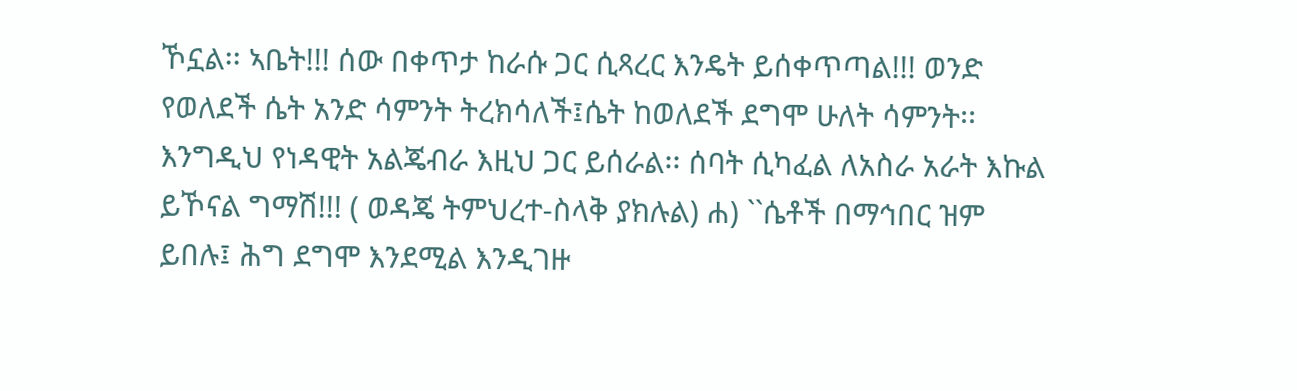ኾኗል፡፡ ኣቤት!!! ሰው በቀጥታ ከራሱ ጋር ሲጻረር እንዴት ይሰቀጥጣል!!! ወንድ የወለደች ሴት አንድ ሳምንት ትረክሳለች፤ሴት ከወለደች ደግሞ ሁለት ሳምንት፡፡ እንግዲህ የነዳዊት አልጄብራ እዚህ ጋር ይሰራል፡፡ ሰባት ሲካፈል ለአስራ አራት እኩል ይኾናል ግማሽ!!! ( ወዳጄ ትምህረተ-ስላቅ ያክሉል) ሐ) ``ሴቶች በማኅበር ዝም ይበሉ፤ ሕግ ደግሞ እንደሚል እንዲገዙ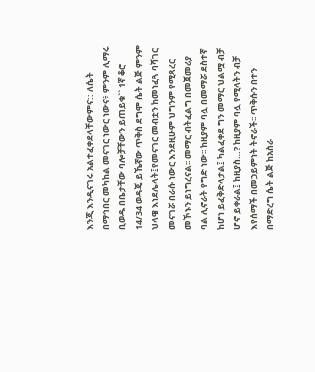እንጂ እንዲናገሩ አልተፈቀደላቸውምና:: ለሴት በማኅበር መካከል መናገር ነውር ነውና፥ ምንም ሊማሩ ቢወዱ በቤታቸው ባሎቻቸውን ይጠይቁ`` 1ኛ ቆሮ 14/34 ወዳጄ ይኼኛው ጥቅስ ደግሞ ሴት ልጅ ምንም ህላዌ እነደሌላት፤የመናገር መብቷን ከመነፈጓ ባሻገር መናገሯ በራሱ ነውር እንደዚሁም ህግንም የሚጻረር መኾኑን ይነግረናል፡፡ መማር ብትፈልግ በመጀመሪያ ባል ሊኖራት የግድ ነው፡፡ ከዚያም ባሏ በመማሯ ደስተኛ ከሆነ ይፈቅድላታል፤ ካልፈቀደ ግን መማር ህልሟ ብቻ ሆኖ ይቀራል፤ ከዚያስ…? ከዚያም ባሏ የሚላትን ብቻ እየሰማች በመኃይምነት ትኖራች፡፡ ጥቅሱን በተን በማድረግ ሴት ልጅ ከአስራ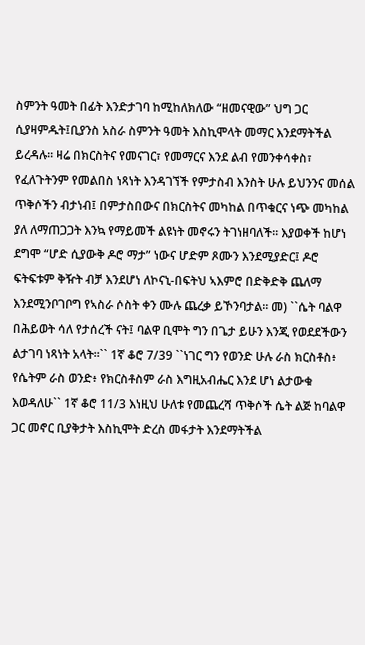ስምንት ዓመት በፊት እንድታገባ ከሚከለክለው “ዘመናዊው” ህግ ጋር ሲያዛምዱት፤ቢያንስ አስራ ስምንት ዓመት እስኪሞላት መማር እንደማትችል ይረዳሉ፡፡ ዛሬ በክርስትና የመናገር፣ የመማርና እንደ ልብ የመንቀሳቀስ፣ የፈለጉትንም የመልበስ ነጻነት እንዳገኘች የምታስብ እንስት ሁሉ ይህንንና መሰል ጥቅሶችን ብታነብ፤ በምታስበውና በክርስትና መካከል በጥቁርና ነጭ መካከል ያለ ለማጠጋጋት እንኳ የማይመች ልዩነት መኖሩን ትገነዘባለች፡፡ እያወቀች ከሆነ ደግሞ “ሆድ ሲያውቅ ዶሮ ማታ” ነውና ሆድም ጾሙን እንደሚያድር፤ ዶሮ ፍትፍቱም ቅዥት ብቻ እንደሆነ ለኮናኒ-በፍትህ ኣእምሮ በድቅድቅ ጨለማ እንደሚንቦገቦግ የኣስራ ሶስት ቀን ሙሉ ጨረቃ ይኾንባታል፡፡ መ) ``ሴት ባልዋ በሕይወት ሳለ የታሰረች ናት፤ ባልዋ ቢሞት ግን በጌታ ይሁን እንጂ የወደደችውን ልታገባ ነጻነት አላት።`` 1ኛ ቆሮ 7/39 ``ነገር ግን የወንድ ሁሉ ራስ ክርስቶስ፥ የሴትም ራስ ወንድ፥ የክርስቶስም ራስ እግዚአብሔር እንደ ሆነ ልታውቁ እወዳለሁ`` 1ኛ ቆሮ 11/3 እነዚህ ሁለቱ የመጨረሻ ጥቅሶች ሴት ልጅ ከባልዋ ጋር መኖር ቢያቅታት እስኪሞት ድረስ መፋታት እንደማትችል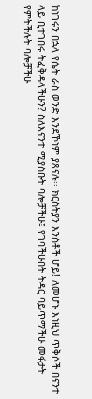ከነገሩን በኋላ የሴት ራስ ወንድ እንደኾነም ያጸናሉ፡፡ ክርስትያን እንስቶች ሆይ! ለመሆኑ እነዚህ ጥቅሶች በናንተ ላይ ቢተገበሩ ትፈቅዳላችሁን? ስለእናንተ ሚያስቡት ባሎቻችሁ፤ የገባችሁበት ትዳር ባይጥማችሁ መፋታት የምትችሉት ባሎቻችሁ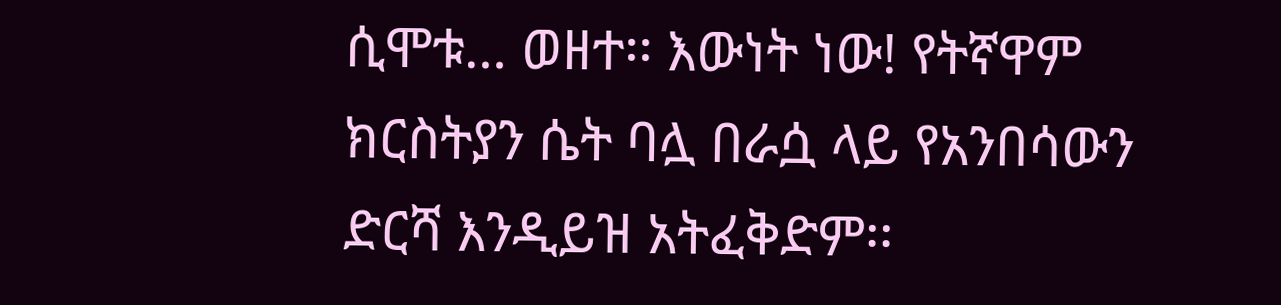ሲሞቱ… ወዘተ፡፡ እውነት ነው! የትኛዋም ክርስትያን ሴት ባሏ በራሷ ላይ የአንበሳውን ድርሻ እንዲይዝ አትፈቅድም፡፡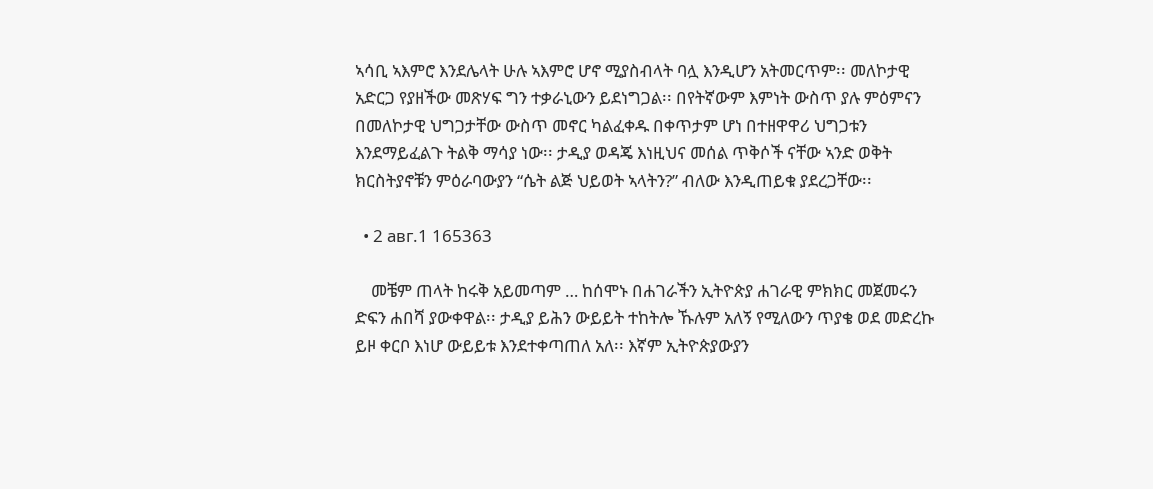ኣሳቢ ኣእምሮ እንደሌላት ሁሉ ኣእምሮ ሆኖ ሚያስብላት ባሏ እንዲሆን አትመርጥም፡፡ መለኮታዊ አድርጋ የያዘችው መጽሃፍ ግን ተቃራኒውን ይደነግጋል፡፡ በየትኛውም እምነት ውስጥ ያሉ ምዕምናን በመለኮታዊ ህግጋታቸው ውስጥ መኖር ካልፈቀዱ በቀጥታም ሆነ በተዘዋዋሪ ህግጋቱን እንደማይፈልጉ ትልቅ ማሳያ ነው፡፡ ታዲያ ወዳጄ እነዚህና መሰል ጥቅሶች ናቸው ኣንድ ወቅት ክርስትያኖቹን ምዕራባውያን “ሴት ልጅ ህይወት ኣላትን?” ብለው እንዲጠይቁ ያደረጋቸው፡፡

  • 2 авг.1 165363

    መቼም ጠላት ከሩቅ አይመጣም … ከሰሞኑ በሐገራችን ኢትዮጵያ ሐገራዊ ምክክር መጀመሩን ድፍን ሐበሻ ያውቀዋል፡፡ ታዲያ ይሕን ውይይት ተከትሎ ኹሉም አለኝ የሚለውን ጥያቄ ወደ መድረኩ ይዞ ቀርቦ እነሆ ውይይቱ እንደተቀጣጠለ አለ፡፡ እኛም ኢትዮጵያውያን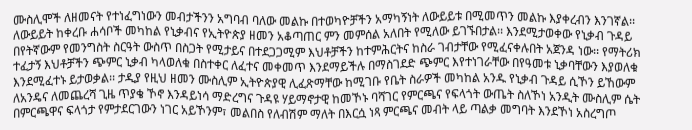ሙስሊሞች ለዘመናት የተነፈግነውን መብታችንን አግባብ ባለው መልኩ በተወካዮቻችን አማካኝነት ለውይይቱ በሚመጥን መልኩ እያቀረብን እንገኛል፡፡ ለውይይት ከቀረቡ ሐሳቦች መካከል የኒቃብና የኢትዮጵያ ዘመን አቆጣጠር ምን መምሰል አለበት የሚለው ይገኙበታል፡፡ እንደሚታወቀው የኒቃብ ጉዳይ በየትኛውም የመንግስት ስርዓት ውስጥ በስጋት የሚታይና በተደጋጋሚም እህቶቻችን ከተምሕርትና ከስራ ገብታቸው የሚፈናቀሉበት አጀንዳ ነው፡፡ የማትሪክ ተፈታኝ እህቶቻችን ጭምር ኒቃብ ካላወለቁ በስተቀር ለፈተና መቀመጥ እንደማይችሉ በማስገደድ ጭምር እየተነገራቸው በየዓመቱ ኒቃባቸውን እያወለቁ እንደሚፈተኑ ይታወቃል፡፡ ታዲያ የዚህ ዘመን ሙስሊም ኢትዮጵያዊ ሊፈጽማቸው ከሚገቡ የቤት ስራዎች መካከል አንዱ የኒቃብ ጉዳይ ሲኾን ይኸውም ለአንዴና ለመጨረሻ ጊዜ ጥያቄ ኾኖ እንዳይነሳ ማድረግና ጉዳዩ ሃይማኖታዊ ከመኾኑ ባሻገር የምርጫና የፍላጎት ውጤት ስለኾነ አንዲት ሙስሊም ሴት በምርጫዋና ፍላጎታ የምታደርገውን ነገር አይኾንም፣ መልበስ የለብሽም ማለት በእርሷ ነጻ ምርጫና መብት ላይ ጣልቃ መግባት እንደኾነ አስረግጦ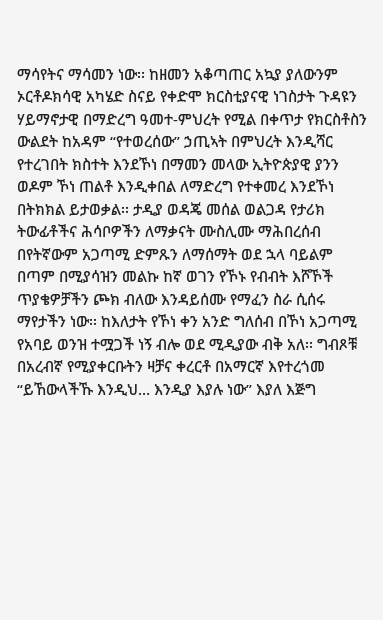ማሳየትና ማሳመን ነው፡፡ ከዘመን አቆጣጠር አኳያ ያለውንም ኦርቶዶክሳዊ አካሄድ ስናይ የቀድሞ ክርስቲያናዊ ነገስታት ጉዳዩን ሃይማኖታዊ በማድረግ ዓመተ-ምህረት የሚል በቀጥታ የክርስቶስን ውልደት ከአዳም “የተወረሰው” ኃጢኣት በምህረት እንዲሻር የተረገበት ክስተት እንደኾነ በማመን መላው ኢትዮጵያዊ ያንን ወዶም ኾነ ጠልቶ እንዲቀበል ለማድረግ የተቀመረ እንደኾነ በትክክል ይታወቃል፡፡ ታዲያ ወዳጄ መሰል ወልጋዳ የታሪክ ትውፊቶችና ሕሳቦዎችን ለማቃናት ሙስሊሙ ማሕበረሰብ በየትኛውም አጋጣሚ ድምጹን ለማሰማት ወደ ኋላ ባይልም በጣም በሚያሳዝን መልኩ ከኛ ወገን የኾኑ የብብት እሾኾች ጥያቄዎቻችን ጮክ ብለው እንዳይሰሙ የማፈን ስራ ሲሰሩ ማየታችን ነው፡፡ ከእለታት የኾነ ቀን አንድ ግለሰብ በኾነ አጋጣሚ የአባይ ወንዝ ተሟጋች ነኝ ብሎ ወደ ሚዲያው ብቅ አለ፡፡ ግብጾቹ በአረብኛ የሚያቀርቡትን ዛቻና ቀረርቶ በአማርኛ እየተረጎመ “ይኸውላችኹ እንዲህ… እንዲያ እያሉ ነው” እያለ እጅግ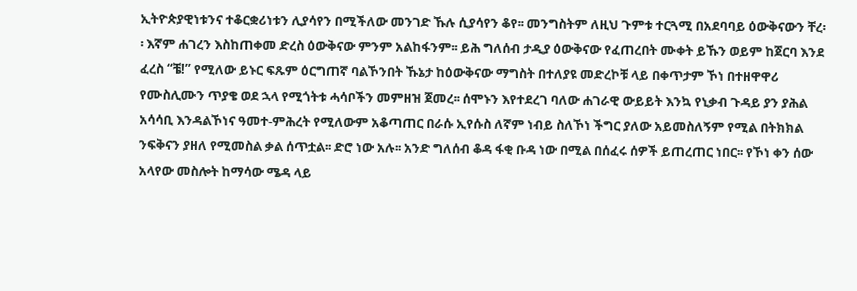ኢትዮጵያዊነቱንና ተቆርቋሪነቱን ሊያሳየን በሚችለው መንገድ ኹሉ ሲያሳየን ቆየ፡፡ መንግስትም ለዚህ ጉምቱ ተርጓሚ በአደባባይ ዕውቅናውን ቸረ፡፡ እኛም ሐገረን እስከጠቀመ ድረስ ዕውቅናው ምንም አልከፋንም፡፡ ይሕ ግለሰብ ታዲያ ዕውቅናው የፈጠረበት ሙቀት ይኹን ወይም ከጀርባ እንደ ፈረስ “ቼ!” የሚለው ይኑር ፍጹም ዕርግጠኛ ባልኾንበት ኹኔታ ከዕውቅናው ማግስት በተለያዩ መድረኮቹ ላይ በቀጥታም ኾነ በተዘዋዋሪ የሙስሊሙን ጥያቄ ወደ ኋላ የሚጎትቱ ሓሳቦችን መምዘዝ ጀመረ፡፡ ሰሞኑን እየተደረገ ባለው ሐገራዊ ውይይት እንኳ የኒቃብ ጉዳይ ያን ያሕል አሳሳቢ እንዳልኾነና ዓመተ-ምሕረት የሚለውም አቆጣጠር በራሱ ኢየሱስ ለኛም ነብይ ስለኾነ ችግር ያለው አይመስለኝም የሚል በትክክል ንፍቅናን ያዘለ የሚመስል ቃል ሰጥቷል፡፡ ድሮ ነው አሉ፡፡ አንድ ግለሰብ ቆዳ ፋቂ ቡዳ ነው በሚል በሰፈሩ ሰዎች ይጠረጠር ነበር፡፡ የኾነ ቀን ሰው አላየው መስሎት ከማሳው ሜዳ ላይ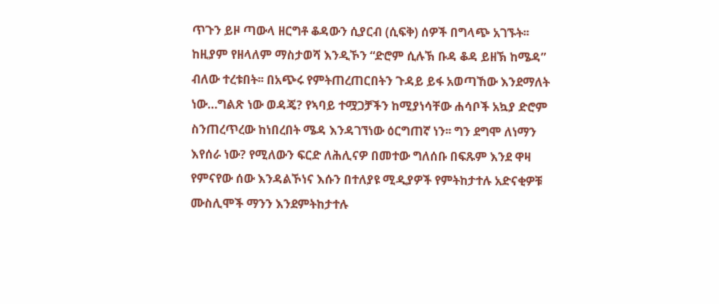ጥጉን ይዞ ጣውላ ዘርግቶ ቆዳውን ሲያርብ (ሲፍቅ) ሰዎች በግላጭ አገኙት፡፡ ከዚያም የዘላለም ማስታወሻ እንዲኾን “ድሮም ሲሉኽ ቡዳ ቆዳ ይዘኽ ከሜዳ” ብለው ተረቱበት፡፡ በአጭሩ የምትጠረጠርበትን ጉዳይ ይፋ አወጣኸው እንደማለት ነው…ግልጽ ነው ወዳጄ? የኣባይ ተሟጋቻችን ከሚያነሳቸው ሐሳቦች አኳያ ድሮም ስንጠረጥረው ከነበረበት ሜዳ እንዳገኘነው ዕርግጠኛ ነን፡፡ ግን ደግሞ ለነማን እየሰራ ነው? የሚለውን ፍርድ ለሕሊናዎ በመተው ግለሰቡ በፍጹም እንደ ዋዛ የምናየው ሰው እንዳልኾነና እሱን በተለያዩ ሚዲያዎች የምትከታተሉ አድናቂዎቹ ሙስሊሞች ማንን እንደምትከታተሉ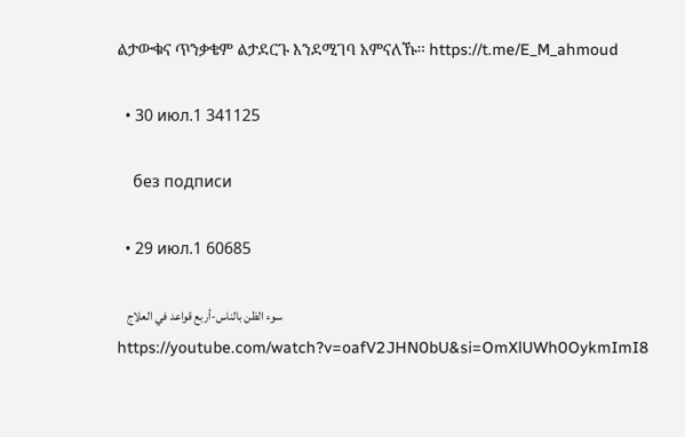ልታውቁና ጥንቃቄም ልታደርጉ እንደሚገባ አምናለኹ፡፡ https://t.me/E_M_ahmoud

  • 30 июл.1 341125

    без подписи

  • 29 июл.1 60685

    سوء الظن بالناس-أربع قواعد في العلاج https://youtube.com/watch?v=oafV2JHN0bU&si=OmXlUWh0OykmImI8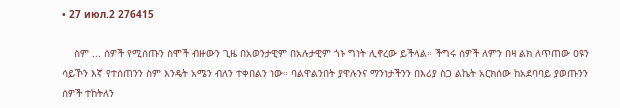• 27 июл.2 276415

    ስም ... ሰዎች የሚሰጡን ስሞች ብዙውን ጊዜ በአወንታዊም በአሉታዊም ጎኑ ግነት ሊኖረው ይችላል። ችግሩ ሰዎች ለምን በዛ ልክ ለጥጠው ዐዩን ሳይኾን እኛ የተሰጠንን ስም እንዴት አሜን ብለን ተቀበልን ነው። ባልዋልንበት ያዋሉንና ማንነታችንን በእሪያ ስጋ ልኬት አርክሰው ከአደባባይ ያወጡንን ሰዎች ተከትለን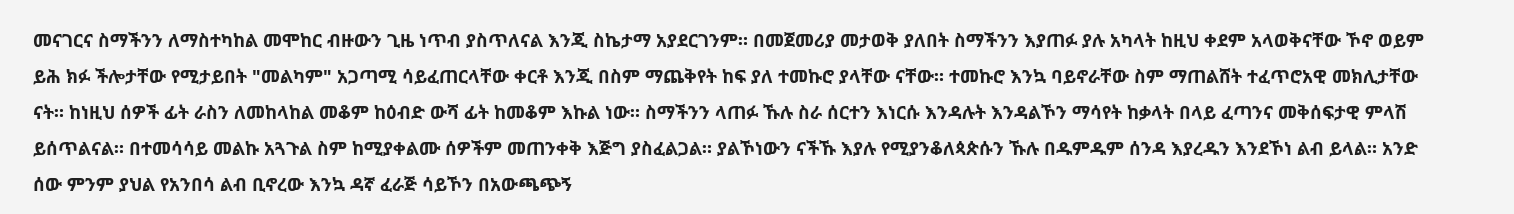መናገርና ስማችንን ለማስተካከል መሞከር ብዙውን ጊዜ ነጥብ ያስጥለናል እንጂ ስኬታማ አያደርገንም። በመጀመሪያ መታወቅ ያለበት ስማችንን እያጠፉ ያሉ አካላት ከዚህ ቀደም አላወቅናቸው ኾኖ ወይም ይሕ ክፉ ችሎታቸው የሚታይበት "መልካም" አጋጣሚ ሳይፈጠርላቸው ቀርቶ እንጂ በስም ማጨቅየት ከፍ ያለ ተመኩሮ ያላቸው ናቸው። ተመኩሮ እንኳ ባይኖራቸው ስም ማጠልሸት ተፈጥሮአዊ መክሊታቸው ናት። ከነዚህ ሰዎች ፊት ራስን ለመከላከል መቆም ከዕብድ ውሻ ፊት ከመቆም እኩል ነው። ስማችንን ላጠፉ ኹሉ ስራ ሰርተን እነርሱ እንዳሉት እንዳልኾን ማሳየት ከቃላት በላይ ፈጣንና መቅሰፍታዊ ምላሽ ይሰጥልናል። በተመሳሳይ መልኩ አጓጉል ስም ከሚያቀልሙ ሰዎችም መጠንቀቅ እጅግ ያስፈልጋል። ያልኾነውን ናችኹ እያሉ የሚያንቆለጳጵሱን ኹሉ በዱምዱም ሰንዳ እያረዱን እንደኾነ ልብ ይላል። አንድ ሰው ምንም ያህል የአንበሳ ልብ ቢኖረው እንኳ ዳኛ ፈራጅ ሳይኾን በአውጫጭኝ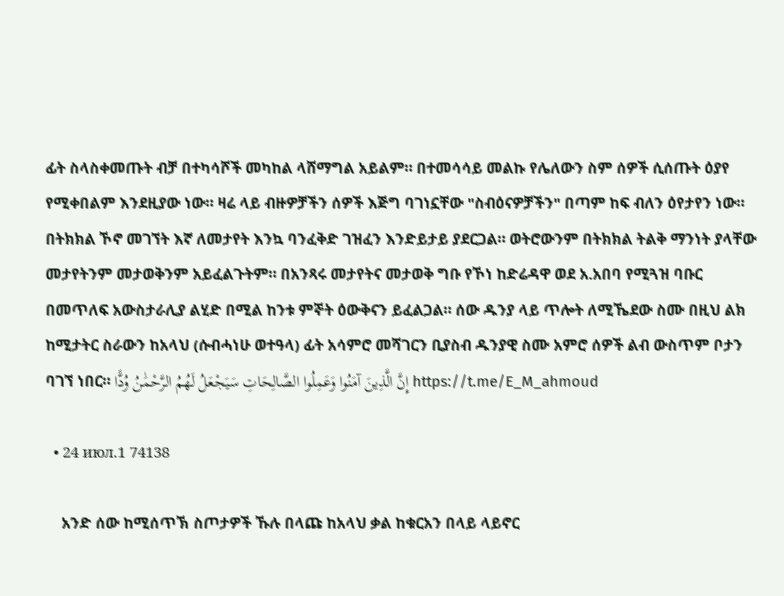ፊት ስላስቀመጡት ብቻ በተካሳሾች መካከል ላሸማግል አይልም። በተመሳሳይ መልኩ የሌለውን ስም ሰዎች ሲሰጡት ዕያየ የሚቀበልም እንደዚያው ነው። ዛሬ ላይ ብዙዎቻችን ሰዎች እጅግ ባገነኗቸው "ስብዕናዎቻችን" በጣም ከፍ ብለን ዕየታየን ነው። በትክክል ኾኖ መገኘት እኛ ለመታየት እንኳ ባንፈቅድ ገዝፈን እንድይታይ ያደርጋል። ወትሮውንም በትክክል ትልቅ ማንነት ያላቸው መታየትንም መታወቅንም አይፈልጉትም። በአንጻሩ መታየትና መታወቅ ግቡ የኾነ ከድሬዳዋ ወደ አ.አበባ የሚጓዝ ባቡር በመጥለፍ አውስታራሊያ ልሂድ በሚል ከንቱ ምኞት ዕውቅናን ይፈልጋል። ሰው ዱንያ ላይ ጥሎት ለሚኼደው ስሙ በዚህ ልክ ከሚታትር ስራውን ከአላህ (ሱብሓነሁ ወተዓላ) ፊት አሳምሮ መሻገርን ቢያስብ ዱንያዊ ስሙ አምሮ ሰዎች ልብ ውስጥም ቦታን ባገኘ ነበር። إِنَّ الَّذِينَ آمَنُوا وَعَمِلُوا الصَّالِحَاتِ سَيَجْعَلُ لَهُمُ الرَّحْمَٰنُ وُدًّا https://t.me/E_M_ahmoud

  • 24 июл.1 74138

    አንድ ሰው ከሚሰጥኽ ስጦታዎች ኹሉ በላጩ ከአላህ ቃል ከቁርአን በላይ ላይኖር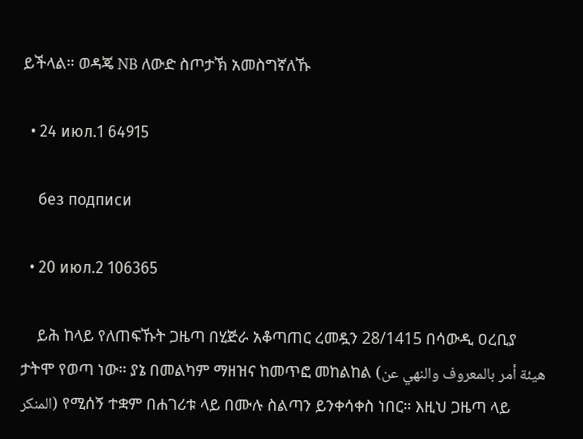ይችላል። ወዳጄ NB ለውድ ስጦታኽ አመስግኛለኹ

  • 24 июл.1 64915

    без подписи

  • 20 июл.2 106365

    ይሕ ከላይ የለጠፍኹት ጋዜጣ በሂጅራ አቆጣጠር ረመዷን 28/1415 በሳውዲ ዐረቢያ ታትሞ የወጣ ነው። ያኔ በመልካም ማዘዝና ከመጥፎ መከልከል (هيئة أمر بالمعروف والنهي عن المنكر) የሚሰኝ ተቋም በሐገሪቱ ላይ በሙሉ ስልጣን ይንቀሳቀስ ነበር። እዚህ ጋዜጣ ላይ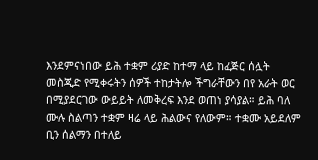እንደምናነበው ይሕ ተቋም ሪያድ ከተማ ላይ ከፈጅር ሰሏት መስጂድ የሚቀሩትን ሰዎች ተከታትሎ ችግራቸውን በየ አራት ወር በሚያደርገው ውይይት ለመቅረፍ እንደ ወጠነ ያሳያል። ይሕ ባለ ሙሉ ስልጣን ተቋም ዛሬ ላይ ሕልውና የለውም። ተቋሙ አይደለም ቢን ሰልማን በተለይ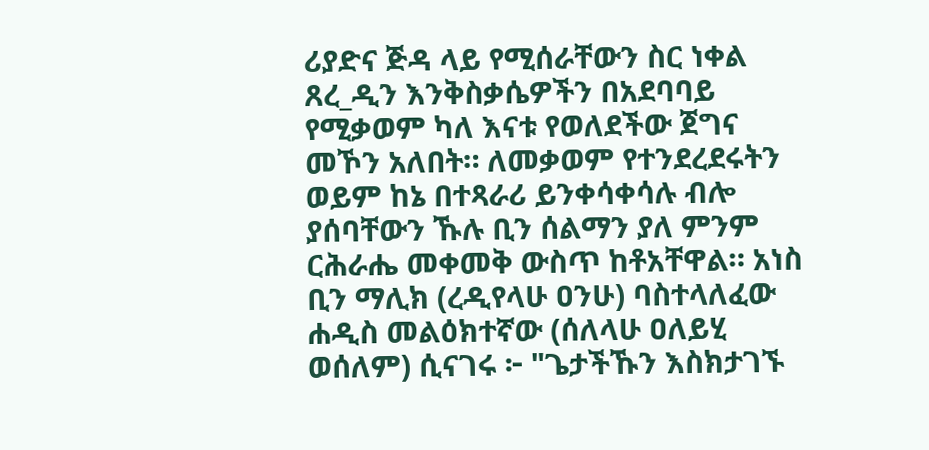ሪያድና ጅዳ ላይ የሚሰራቸውን ስር ነቀል ጸረ_ዲን እንቅስቃሴዎችን በአደባባይ የሚቃወም ካለ እናቱ የወለደችው ጀግና መኾን አለበት። ለመቃወም የተንደረደሩትን ወይም ከኔ በተጻራሪ ይንቀሳቀሳሉ ብሎ ያሰባቸውን ኹሉ ቢን ሰልማን ያለ ምንም ርሕራሔ መቀመቅ ውስጥ ከቶአቸዋል። አነስ ቢን ማሊክ (ረዲየላሁ ዐንሁ) ባስተላለፈው ሐዲስ መልዕክተኛው (ሰለላሁ ዐለይሂ ወሰለም) ሲናገሩ ፦ "ጌታችኹን እስክታገኙ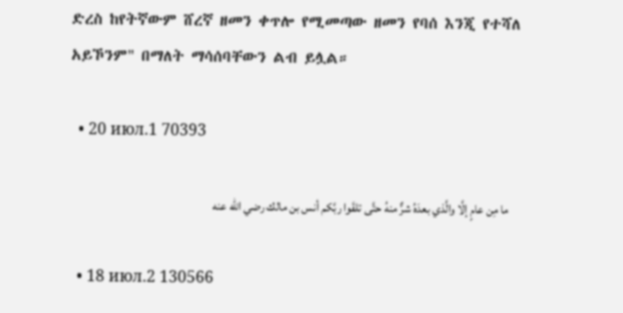ድረስ ከየትኛውም ሸረኛ ዘመን ቀጥሎ የሚመጣው ዘመን የባሰ እንጂ የተሻለ አይኾንም" በማለት ማሳሰባቸውን ልብ ይሏል።

  • 20 июл.1 70393

    ما مِن عامٍ إلَّا والَّذي بعدَهُ شرٌّ منهُ حتَّى تلقَوا ربَّكم أنس بن مالك رضي الله عنه

  • 18 июл.2 130566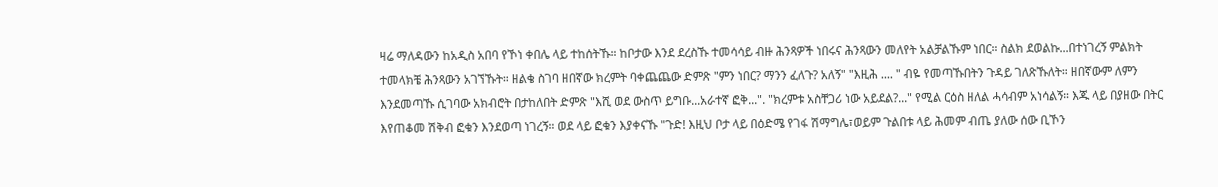ዛሬ ማለዳውን ከአዲስ አበባ የኾነ ቀበሌ ላይ ተከሰትኹ። ከቦታው እንደ ደረስኹ ተመሳሳይ ብዙ ሕንጻዎች ነበሩና ሕንጻውን መለየት አልቻልኹም ነበር። ስልክ ደወልኩ...በተነገረኝ ምልክት ተመላክቼ ሕንጻውን አገኘኹት። ዘልቄ ስገባ ዘበኛው ክረምት ባቀጨጨው ድምጽ "ምን ነበር? ማንን ፈለጉ? አለኝ" "እዚሕ .... " ብዬ የመጣኹበትን ጉዳይ ገለጽኹለት። ዘበኛውም ለምን እንደመጣኹ ሲገባው አክብሮት በታከለበት ድምጽ "እሺ ወደ ውስጥ ይግቡ...አራተኛ ፎቅ...". "ክረምቱ አስቸጋሪ ነው አይደል?..." የሚል ርዕስ ዘለል ሓሳብም አነሳልኝ። እጁ ላይ በያዘው በትር እየጠቆመ ሽቅብ ፎቁን እንደወጣ ነገረኝ። ወደ ላይ ፎቁን እያቀናኹ "ጉድ! እዚህ ቦታ ላይ በዕድሜ የገፋ ሽማግሌ፣ወይም ጉልበቱ ላይ ሕመም ብጤ ያለው ሰው ቢኾን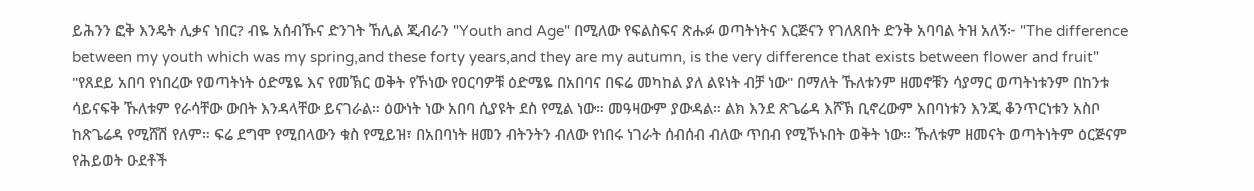ይሕንን ፎቅ እንዴት ሊቃና ነበር? ብዬ አሰብኹና ድንገት ኸሊል ጂብራን "Youth and Age" በሚለው የፍልስፍና ጽሑፉ ወጣትነትና እርጅናን የገለጸበት ድንቅ አባባል ትዝ አለኝ፦ "The difference between my youth which was my spring,and these forty years,and they are my autumn, is the very difference that exists between flower and fruit" "የጸደይ አበባ የነበረው የወጣትነት ዕድሜዬ እና የመኽር ወቅት የኾነው የዐርባዎቹ ዕድሜዬ በአበባና በፍሬ መካከል ያለ ልዩነት ብቻ ነው" በማለት ኹለቱንም ዘመኖቹን ሳያማር ወጣትነቱንም በከንቱ ሳይናፍቅ ኹለቱም የራሳቸው ውበት እንዳላቸው ይናገራል። ዕውነት ነው አበባ ሲያዩት ደስ የሚል ነው። መዓዛውም ያውዳል። ልክ እንደ ጽጌሬዳ እሾኽ ቢኖረውም አበባነቱን እንጂ ቆንጥርነቱን አስቦ ከጽጌሬዳ የሚሸሽ የለም። ፍሬ ደግሞ የሚበላውን ቁስ የሚይዝ፣ በአበባነት ዘመን ብትንትን ብለው የነበሩ ነገራት ሰብሰብ ብለው ጥበብ የሚኾኑበት ወቅት ነው። ኹለቱም ዘመናት ወጣትነትም ዕርጅናም የሕይወት ዑደቶች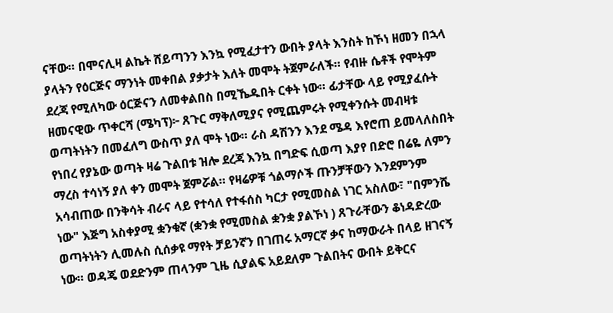ናቸው። በሞናሊዛ ልኬት ሸይጣንን እንኳ የሚፈታተን ውበት ያላት እንስት ከኾነ ዘመን በኋላ ያላትን የዕርጅና ማንነት መቀበል ያቃታት እለት መሞት ትጀምራለች። የብዙ ሴቶች የሞትም ደረጃ የሚለካው ዕርጅናን ለመቀልበስ በሚኼዱበት ርቀት ነው። ፊታቸው ላይ የሚያፈሱት ዘመናዊው ጥቀርሻ (ሜካፕ)፦ ጸጉር ማቅለሚያና የሚጨምሩት የሚቀንሱት መብዛቱ ወጣትነትን በመፈለግ ውስጥ ያለ ሞት ነው። ራስ ዳሽንን እንደ ሜዳ እየሮጠ ይመላለስበት የነበረ የያኔው ወጣት ዛሬ ጉልበቱ ዝሎ ደረጃ እንኳ በግድፍ ሲወጣ እያየ በድሮ በሬዬ ለምን ማረስ ተሳነኝ ያለ ቀን መሞት ጀምሯል። የዛሬዎቹ ጎልማሶች ጡንቻቸውን እንደምንም አሳብጠው በንቅሳት ብራና ላይ የተሳለ የተፋሰስ ካርታ የሚመስል ነገር አስለው፣ "በምንሼ ነው" እጅግ አስቀያሚ ቋንቁኛ (ቋንቋ የሚመስል ቋንቋ ያልኾነ ) ጸጉራቸውን ቆነዳድረው ወጣትነትን ሊመሉስ ሲሰቃዩ ማየት ቻይንኛን በገጠሩ አማርኛ ቃና ከማውራት በላይ ዘገናኝ ነው። ወዳጄ ወደድንም ጠላንም ጊዜ ሲያልፍ አይደለም ጉልበትና ውበት ይቅርና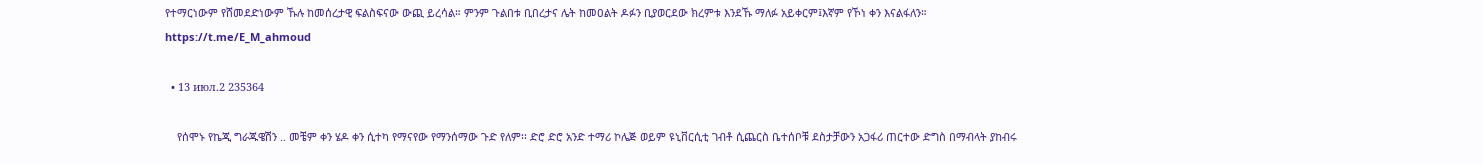የተማርነውም የሸመደድነውም ኹሉ ከመሰረታዊ ፍልስፍናው ውጪ ይረሳል። ምንም ጉልበቱ ቢበረታና ሌት ከመዐልት ዶፉን ቢያወርደው ክረምቱ እንደኹ ማለፉ አይቀርም፤እኛም የኾነ ቀን እናልፋለን። https://t.me/E_M_ahmoud

  • 13 июл.2 235364

    የሰሞኑ የኬጂ ግራጁዌሽን .. መቼም ቀን ሄዶ ቀን ሲተካ የማናየው የማንሰማው ጉድ የለም፡፡ ድሮ ድሮ አንድ ተማሪ ኮሌጅ ወይም ዩኒቨርሲቲ ገብቶ ሲጨርስ ቤተሰቦቹ ደስታቻውን አጋፋሪ ጠርተው ድግስ በማብላት ያከብሩ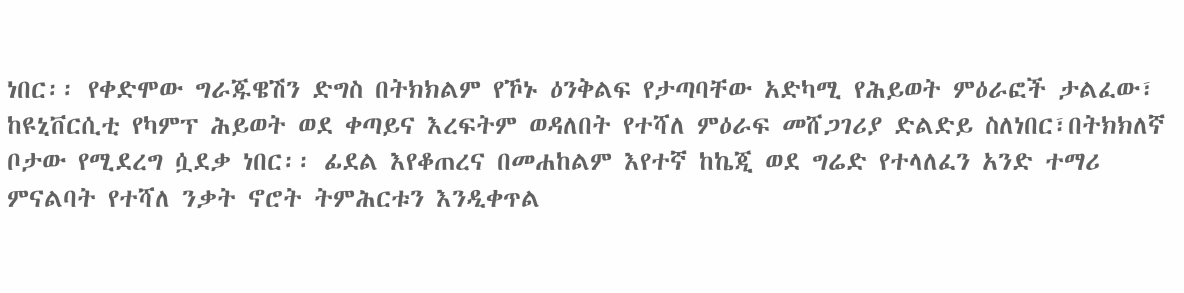ነበር፡፡ የቀድሞው ግራጁዌሽን ድግስ በትክክልም የኾኑ ዕንቅልፍ የታጣባቸው አድካሚ የሕይወት ምዕራፎች ታልፈው፣ ከዩኒቨርሲቲ የካምፕ ሕይወት ወደ ቀጣይና እረፍትም ወዳለበት የተሻለ ምዕራፍ መሸጋገሪያ ድልድይ ስለነበር፣በትክክለኛ ቦታው የሚደረግ ሷደቃ ነበር፡፡ ፊደል እየቆጠረና በመሐከልም እየተኛ ከኬጂ ወደ ግሬድ የተላለፈን አንድ ተማሪ ምናልባት የተሻለ ንቃት ኖሮት ትምሕርቱን እንዲቀጥል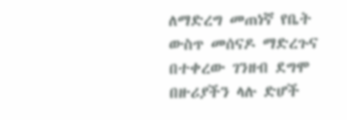ለማድረግ መጠነኛ የቤት ውስጥ መሰናዶ ማድረጉና በተቀረው ገንዘብ ደግሞ በዙሪያችን ላሉ ድሆች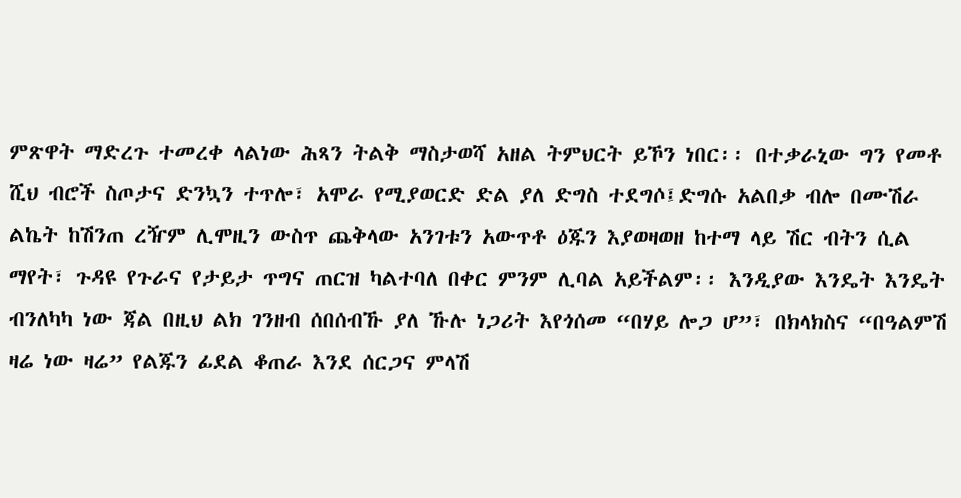ምጽዋት ማድረጉ ተመረቀ ላልነው ሕጻን ትልቅ ማስታወሻ አዘል ትምህርት ይኾን ነበር፡፡ በተቃራኒው ግን የመቶ ሺህ ብሮች ስጦታና ድንኳን ተጥሎ፣ አሞራ የሚያወርድ ድል ያለ ድግስ ተደግሶ፤ድግሱ አልበቃ ብሎ በሙሽራ ልኬት ከሽንጠ ረዥም ሊሞዚን ውስጥ ጨቅላው አንገቱን አውጥቶ ዕጁን እያወዛወዘ ከተማ ላይ ሽር ብትን ሲል ማየት፣ ጉዳዩ የጉራና የታይታ ጥግና ጠርዝ ካልተባለ በቀር ምንም ሊባል አይችልም፡፡ እንዲያው እንዴት እንዴት ብንለካካ ነው ጃል በዚህ ልክ ገንዘብ ሰበሰብኹ ያለ ኹሉ ነጋሪት እየጎሰመ “በሃይ ሎጋ ሆ”፣ በክላክስና “በዓልምሽ ዛሬ ነው ዛሬ” የልጁን ፊደል ቆጠራ እንደ ሰርጋና ምላሽ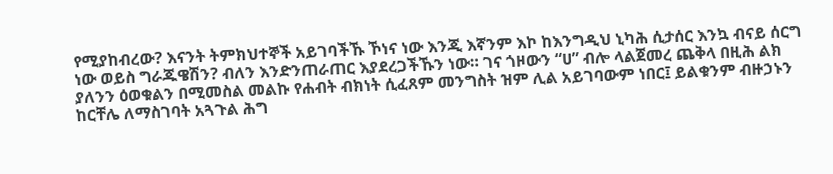የሚያከብረው? እናንት ትምክህተኞች አይገባችኹ ኾነና ነው እንጂ እኛንም እኮ ከእንግዲህ ኒካሕ ሲታሰር እንኳ ብናይ ሰርግ ነው ወይስ ግራጁዌሽን? ብለን እንድንጠራጠር እያደረጋችኹን ነው። ገና ጎዞውን “ሀ” ብሎ ላልጀመረ ጨቅላ በዚሕ ልክ ያለንን ዕወቁልን በሚመስል መልኩ የሐብት ብክነት ሲፈጸም መንግስት ዝም ሊል አይገባውም ነበር፤ ይልቁንም ብዙኃኑን ከርቸሌ ለማስገባት አጓጉል ሕግ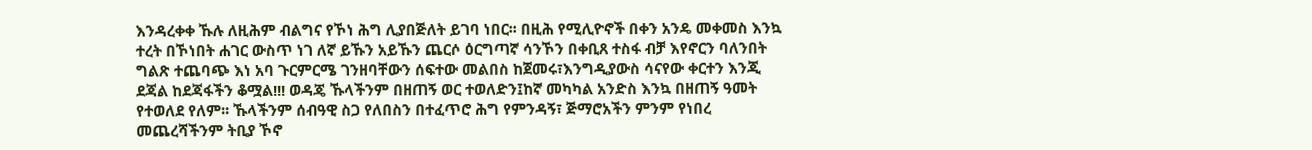እንዳረቀቀ ኹሉ ለዚሕም ብልግና የኾነ ሕግ ሊያበጅለት ይገባ ነበር፡፡ በዚሕ የሚሊዮኖች በቀን አንዴ መቀመስ እንኳ ተረት በኾነበት ሐገር ውስጥ ነገ ለኛ ይኹን አይኹን ጨርሶ ዕርግጣኛ ሳንኾን በቀቢጸ ተስፋ ብቻ እየኖርን ባለንበት ግልጽ ተጨባጭ እነ አባ ጉርምርሜ ገንዘባቸውን ሰፍተው መልበስ ከጀመሩ፣እንግዲያውስ ሳናየው ቀርተን እንጂ ደጃል ከደጃፋችን ቆሟል!!! ወዳጄ ኹላችንም በዘጠኝ ወር ተወለድን፤ከኛ መካካል አንድስ እንኳ በዘጠኝ ዓመት የተወለደ የለም፡፡ ኹላችንም ሰብዓዊ ስጋ የለበስን በተፈጥሮ ሕግ የምንዳኝ፣ ጅማሮአችን ምንም የነበረ መጨረሻችንም ትቢያ ኾኖ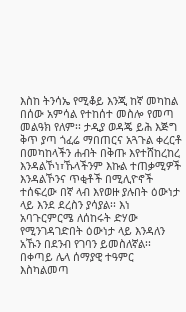እስከ ትንሳኤ የሚቆይ እንጂ ከኛ መካከል በሰው አምሳል የተከሰተ መስሎ የመጣ መልዓክ የለም፡፡ ታዲያ ወዳጄ ይሕ እጅግ ቅጥ ያጣ ጎፈሬ ማበጠርና አጓጉል ቀረርቶ በመካከላችን ሐብት በቅጡ እየተሸከረከረ እንዳልኾነ፣ኹላችንም እኩል ተጠቃሚዎች እንዳልኾንና ጥቂቶች በሚሊዮኖች ተሰፍረው በኛ ላብ እየወዙ ያሉበት ዕውነታ ላይ እንደ ደረስን ያሳያል፡፡ እነ አባጉርምርሜ ለሰከሩት ድሃው የሚንገዳገድበት ዕውነታ ላይ እንዳለን አኹን በደንብ የገባን ይመስለኛል፡፡ በቀጣይ ሌላ ሰማያዊ ተዓምር እስካልመጣ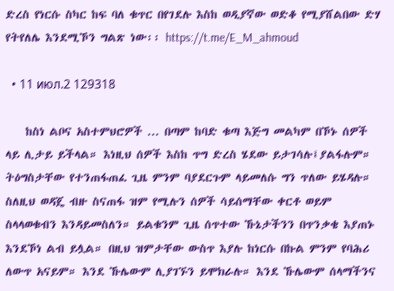ድረስ የነርሱ ስካር ከፍ ባለ ቁጥር በየገደሉ እስከ ወዲያኛው ወድቆ የሚያሸልበው ድሃ የትየለሌ እንደሚኾን ግልጽ ነው፡፡ https://t.me/E_M_ahmoud

  • 11 июл.2 129318

    ከስነ ልቦና አስተምህሮዎች ... በጣም ከባድ ቁጣ እጅግ መልካም በኾኑ ሰዎች ላይ ሊታይ ይችላል። እነዚህ ሰዎች እስከ ጥግ ድረስ ሄደው ይታገሳሉ፤ያልፋሉም። ትዕግስታቸው የተንጠፋጠፈ ጊዜ ምንም ባያደርጉም ላይመለሱ ግን ጥለው ይሄዳሉ። ስለዚህ ወዳጄ ብዙ ስናጠፋ ዝም የሚሉን ሰዎች ሳይሰማቸው ቀርቶ ወይም ስላላወቁብን እንዳይመስለን። ይልቁንም ጊዜ ሰጥተው ኹኔታችንን በጥንቃቄ እያጠኑ እንደኾነ ልብ ይሏል። በዚህ ዝምታቸው ውስጥ እያሉ ከነርሱ በኩል ምንም የባሕሪ ለውጥ አናይም። እንደ ኹሌውም ሊያገኙን ይሞክራሉ። እንደ ኹሌውም ሰላማችንና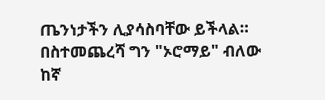ጤንነታችን ሊያሳስባቸው ይችላል። በስተመጨረሻ ግን "ኦሮማይ" ብለው ከኛ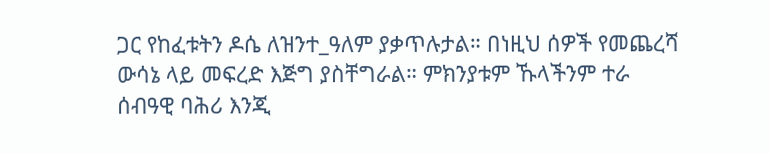ጋር የከፈቱትን ዶሴ ለዝንተ_ዓለም ያቃጥሉታል። በነዚህ ሰዎች የመጨረሻ ውሳኔ ላይ መፍረድ እጅግ ያስቸግራል። ምክንያቱም ኹላችንም ተራ ሰብዓዊ ባሕሪ እንጂ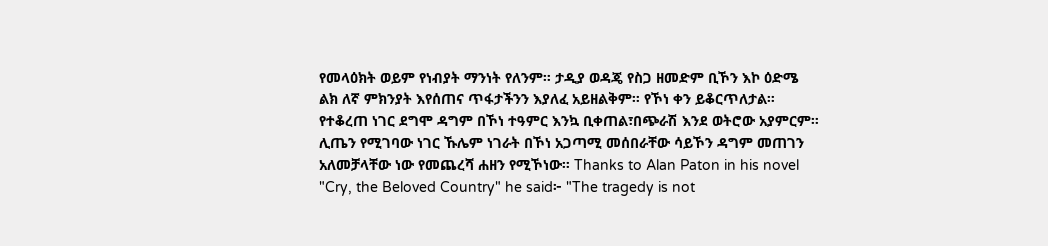የመላዕክት ወይም የነብያት ማንነት የለንም። ታዲያ ወዳጄ የስጋ ዘመድም ቢኾን እኮ ዕድሜ ልክ ለኛ ምክንያት እየሰጠና ጥፋታችንን እያለፈ አይዘልቅም። የኾነ ቀን ይቆርጥለታል። የተቆረጠ ነገር ደግሞ ዳግም በኾነ ተዓምር እንኳ ቢቀጠል፣በጭራሽ እንደ ወትሮው አያምርም። ሊጤን የሚገባው ነገር ኹሌም ነገራት በኾነ አጋጣሚ መሰበራቸው ሳይኾን ዳግም መጠገን አለመቻላቸው ነው የመጨረሻ ሐዘን የሚኾነው። Thanks to Alan Paton in his novel "Cry, the Beloved Country" he said፦ "The tragedy is not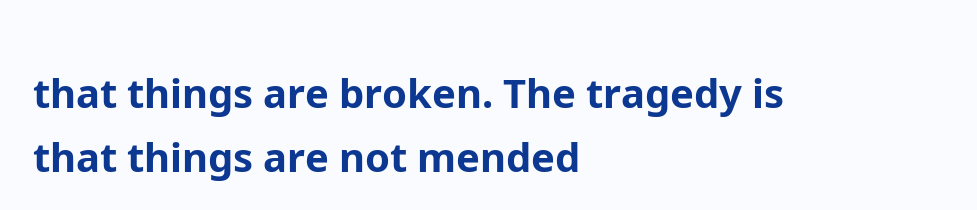that things are broken. The tragedy is that things are not mended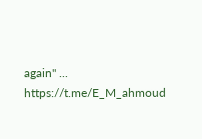again" ... https://t.me/E_M_ahmoud